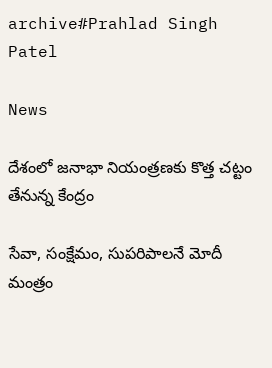archive#Prahlad Singh Patel

News

దేశంలో జనాభా నియంత్రణకు కొత్త చట్టం తేనున్న కేంద్రం

సేవా, సంక్షేమం, సుపరిపాలనే మోదీ మంత్రం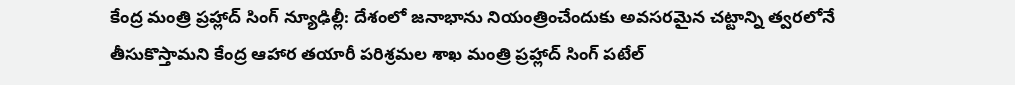కేంద్ర మంత్రి ప్రహ్లాద్ సింగ్ న్యూఢిల్లీ: దేశంలో జనాభాను నియంత్రించేందుకు అవసరమైన చట్టాన్ని త్వరలోనే తీసుకొస్తామని కేంద్ర ఆహార తయారీ పరిశ్రమల శాఖ మంత్రి ప్రహ్లాద్‌ సింగ్‌ పటేల్‌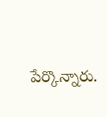పేర్కొన్నారు.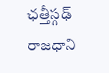ఛత్తీస్గఢ్‌ రాజధాని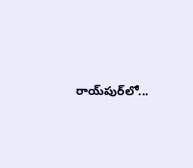రాయ్‌పుర్‌లో...